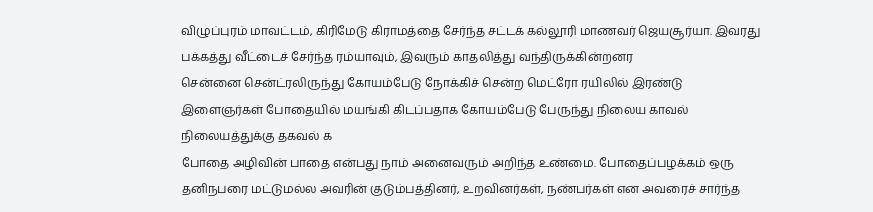விழுப்புரம் மாவட்டம், கிரிமேடு கிராமத்தை சேர்ந்த சட்டக் கல்லூரி மாணவர் ஜெயசூர்யா. இவரது பக்கத்து வீட்டைச் சேர்ந்த ரம்யாவும், இவரும் காதலித்து வந்திருக்கின்றனர
சென்னை சென்ட்ரலிருந்து கோயம்பேடு நோக்கிச் சென்ற மெட்ரோ ரயிலில் இரண்டு இளைஞர்கள் போதையில் மயங்கி கிடப்பதாக கோயம்பேடு பேருந்து நிலைய காவல் நிலையத்துக்கு தகவல் க
போதை அழிவின் பாதை என்பது நாம் அனைவரும் அறிந்த உண்மை. போதைப்பழக்கம் ஒரு தனிநபரை மட்டுமல்ல அவரின் குடும்பத்தினர், உறவினர்கள், நண்பர்கள் என அவரைச் சார்ந்த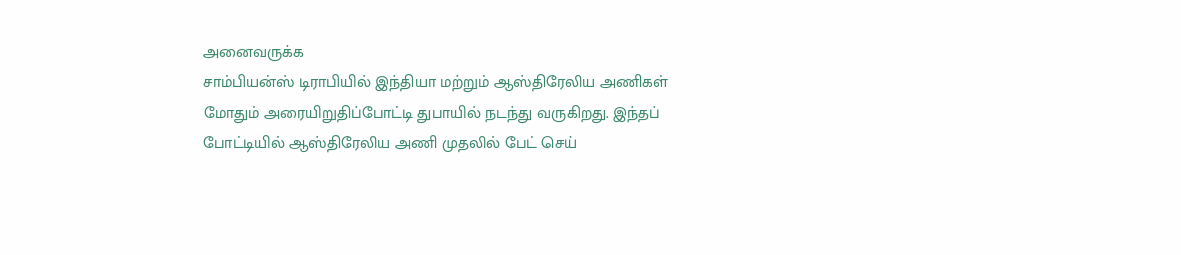அனைவருக்க
சாம்பியன்ஸ் டிராபியில் இந்தியா மற்றும் ஆஸ்திரேலிய அணிகள் மோதும் அரையிறுதிப்போட்டி துபாயில் நடந்து வருகிறது. இந்தப் போட்டியில் ஆஸ்திரேலிய அணி முதலில் பேட் செய்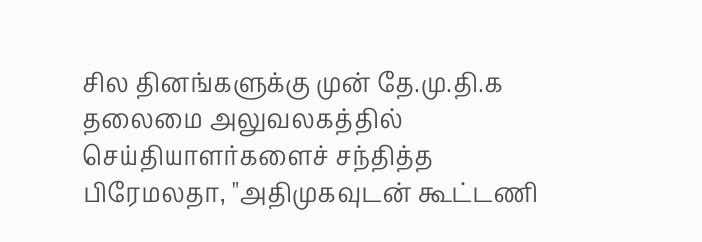சில தினங்களுக்கு முன் தே.மு.தி.க தலைமை அலுவலகத்தில் செய்தியாளர்களைச் சந்தித்த பிரேமலதா, "அதிமுகவுடன் கூட்டணி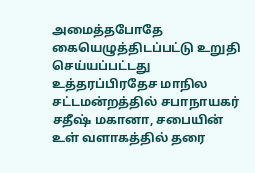அமைத்தபோதே கையெழுத்திடப்பட்டு உறுதி செய்யப்பட்டது
உத்தரப்பிரதேச மாநில சட்டமன்றத்தில் சபாநாயகர் சதீஷ் மகானா, சபையின் உள் வளாகத்தில் தரை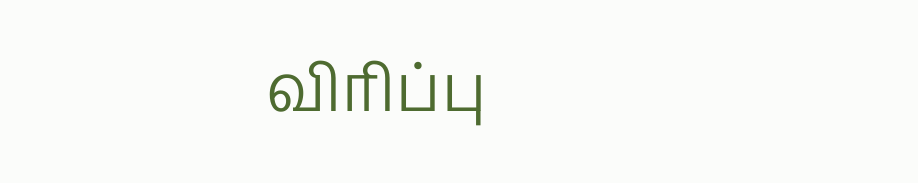விரிப்பு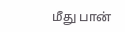மீது பான்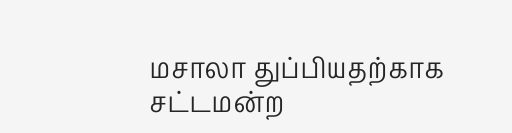மசாலா துப்பியதற்காக சட்டமன்ற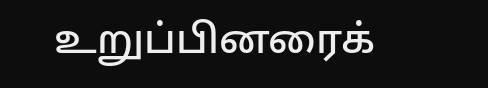உறுப்பினரைக்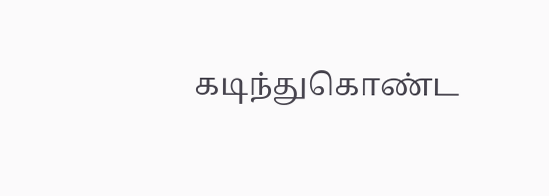கடிந்துகொண்ட